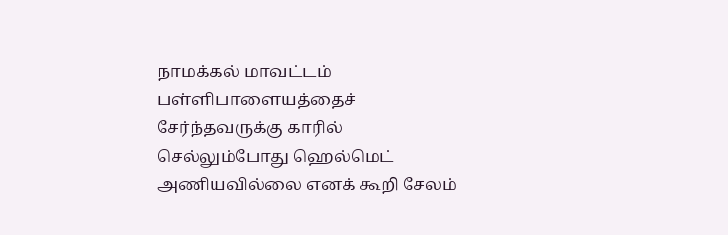நாமக்கல் மாவட்டம் பள்ளிபாளையத்தைச் சேர்ந்தவருக்கு காரில் செல்லும்போது ஹெல்மெட் அணியவில்லை எனக் கூறி சேலம்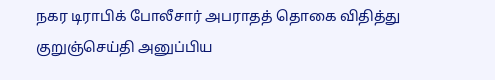நகர டிராபிக் போலீசார் அபராதத் தொகை விதித்து குறுஞ்செய்தி அனுப்பிய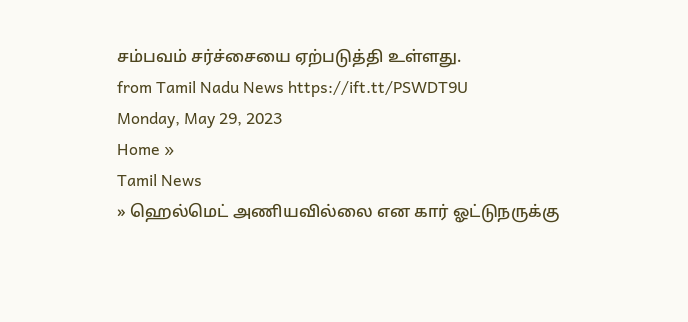சம்பவம் சர்ச்சையை ஏற்படுத்தி உள்ளது.
from Tamil Nadu News https://ift.tt/PSWDT9U
Monday, May 29, 2023
Home »
Tamil News
» ஹெல்மெட் அணியவில்லை என கார் ஓட்டுநருக்கு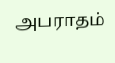அபராதம்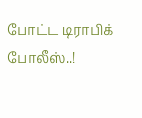போட்ட டிராபிக் போலீஸ்..!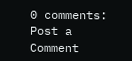0 comments:
Post a Comment